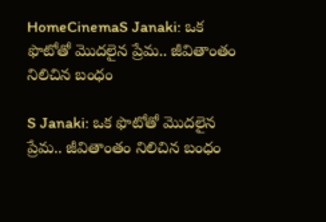HomeCinemaS Janaki: ఒక ఫొటోతో మొదలైన ప్రేమ.. జీవితాంతం నిలిచిన బంధం

S Janaki: ఒక ఫొటోతో మొదలైన ప్రేమ.. జీవితాంతం నిలిచిన బంధం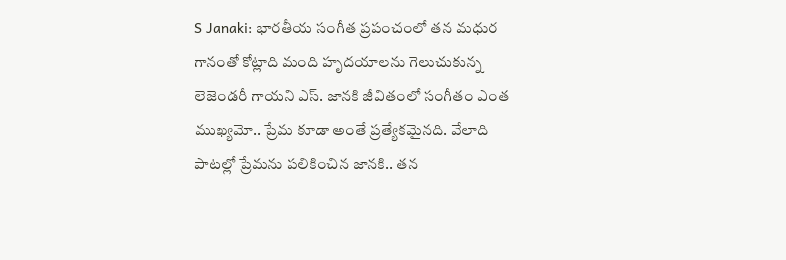S Janaki: భారతీయ సంగీత ప్రపంచంలో తన మధుర గానంతో కోట్లాది మంది హృదయాలను గెలుచుకున్న లెజెండరీ గాయని ఎస్. జానకి జీవితంలో సంగీతం ఎంత ముఖ్యమో.. ప్రేమ కూడా అంతే ప్రత్యేకమైనది. వేలాది పాటల్లో ప్రేమను పలికించిన జానకి.. తన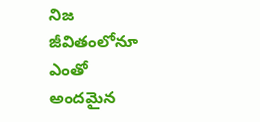నిజ జీవితంలోనూ ఎంతో అందమైన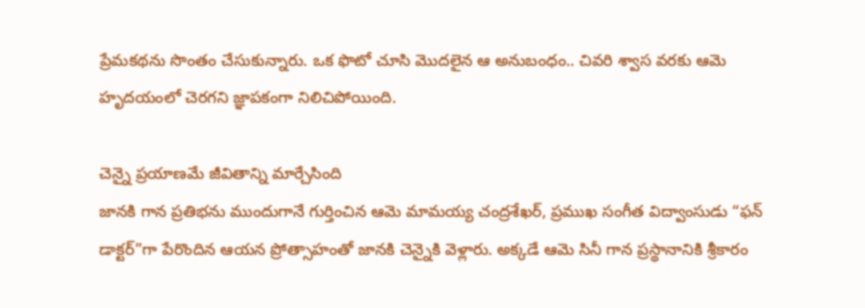ప్రేమకథను సొంతం చేసుకున్నారు. ఒక ఫొటో చూసి మొదలైన ఆ అనుబంధం.. చివరి శ్వాస వరకు ఆమె హృదయంలో చెరగని జ్ఞాపకంగా నిలిచిపోయింది.

చెన్నై ప్రయాణమే జీవితాన్ని మార్చేసింది
జానకి గాన ప్రతిభను ముందుగానే గుర్తించిన ఆమె మామయ్య చంద్రశేఖర్, ప్రముఖ సంగీత విద్వాంసుడు “ఫన్ డాక్టర్”గా పేరొందిన ఆయన ప్రోత్సాహంతో జానకి చెన్నైకి వెళ్లారు. అక్కడే ఆమె సినీ గాన ప్రస్థానానికి శ్రీకారం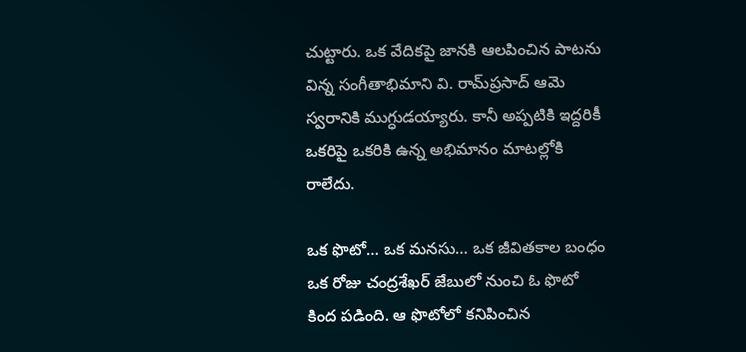చుట్టారు. ఒక వేదికపై జానకి ఆలపించిన పాటను విన్న సంగీతాభిమాని వి. రామ్‌ప్రసాద్ ఆమె స్వరానికి ముగ్ధుడయ్యారు. కానీ అప్పటికి ఇద్దరికీ ఒకరిపై ఒకరికి ఉన్న అభిమానం మాటల్లోకి రాలేదు.

ఒక ఫొటో… ఒక మనసు… ఒక జీవితకాల బంధం
ఒక రోజు చంద్రశేఖర్ జేబులో నుంచి ఓ ఫొటో కింద పడింది. ఆ ఫొటోలో కనిపించిన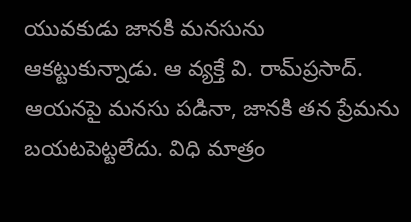యువకుడు జానకి మనసును ఆకట్టుకున్నాడు. ఆ వ్యక్తే వి. రామ్‌ప్రసాద్. ఆయనపై మనసు పడినా, జానకి తన ప్రేమను బయటపెట్టలేదు. విధి మాత్రం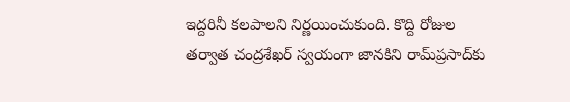ఇద్దరినీ కలపాలని నిర్ణయించుకుంది. కొద్ది రోజుల తర్వాత చంద్రశేఖర్ స్వయంగా జానకిని రామ్‌ప్రసాద్‌కు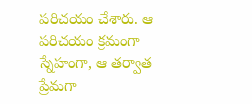పరిచయం చేశారు. ఆ పరిచయం క్రమంగా స్నేహంగా, ఆ తర్వాత ప్రేమగా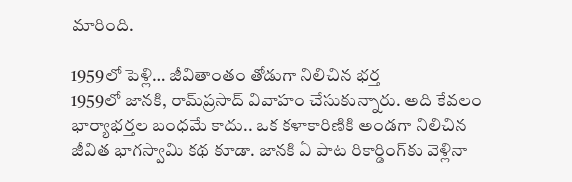మారింది.

1959లో పెళ్లి… జీవితాంతం తోడుగా నిలిచిన భర్త
1959లో జానకి, రామ్‌ప్రసాద్ వివాహం చేసుకున్నారు. అది కేవలం భార్యాభర్తల బంధమే కాదు.. ఒక కళాకారిణికి అండగా నిలిచిన జీవిత భాగస్వామి కథ కూడా. జానకి ఏ పాట రికార్డింగ్‌కు వెళ్లినా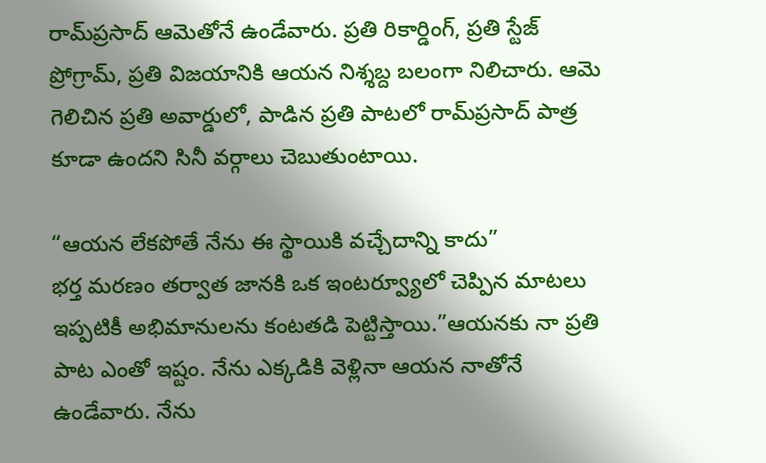రామ్‌ప్రసాద్ ఆమెతోనే ఉండేవారు. ప్రతి రికార్డింగ్‌, ప్రతి స్టేజ్ ప్రోగ్రామ్‌, ప్రతి విజయానికి ఆయన నిశ్శబ్ద బలంగా నిలిచారు. ఆమె గెలిచిన ప్రతి అవార్డులో, పాడిన ప్రతి పాటలో రామ్‌ప్రసాద్ పాత్ర కూడా ఉందని సినీ వర్గాలు చెబుతుంటాయి.

“ఆయన లేకపోతే నేను ఈ స్థాయికి వచ్చేదాన్ని కాదు”
భర్త మరణం తర్వాత జానకి ఒక ఇంటర్వ్యూలో చెప్పిన మాటలు ఇప్పటికీ అభిమానులను కంటతడి పెట్టిస్తాయి.”ఆయనకు నా ప్రతి పాట ఎంతో ఇష్టం. నేను ఎక్కడికి వెళ్లినా ఆయన నాతోనే ఉండేవారు. నేను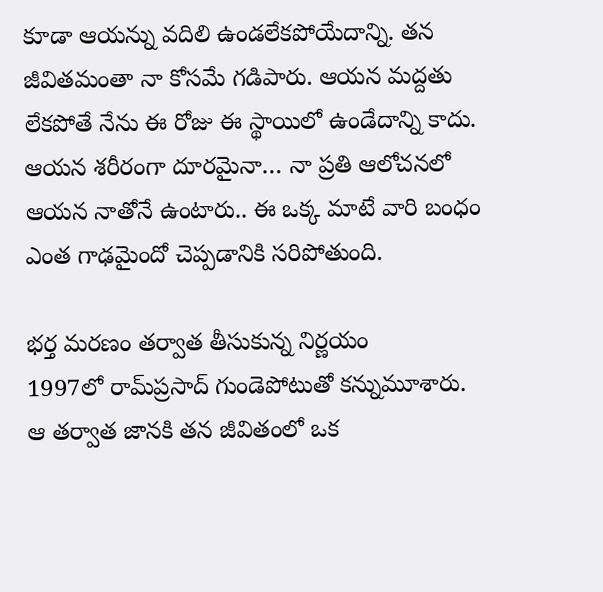కూడా ఆయన్ను వదిలి ఉండలేకపోయేదాన్ని. తన జీవితమంతా నా కోసమే గడిపారు. ఆయన మద్దతు లేకపోతే నేను ఈ రోజు ఈ స్థాయిలో ఉండేదాన్ని కాదు. ఆయన శరీరంగా దూరమైనా… నా ప్రతి ఆలోచనలో ఆయన నాతోనే ఉంటారు.. ఈ ఒక్క మాటే వారి బంధం ఎంత గాఢమైందో చెప్పడానికి సరిపోతుంది.

భర్త మరణం తర్వాత తీసుకున్న నిర్ణయం
1997లో రామ్‌ప్రసాద్ గుండెపోటుతో కన్నుమూశారు.
ఆ తర్వాత జానకి తన జీవితంలో ఒక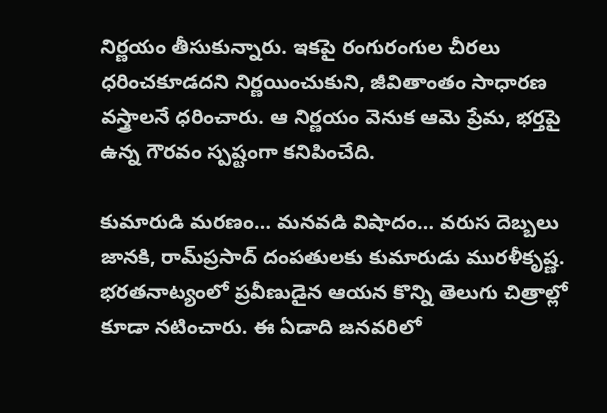నిర్ణయం తీసుకున్నారు. ఇకపై రంగురంగుల చీరలు ధరించకూడదని నిర్ణయించుకుని, జీవితాంతం సాధారణ వస్త్రాలనే ధరించారు. ఆ నిర్ణయం వెనుక ఆమె ప్రేమ, భర్తపై ఉన్న గౌరవం స్పష్టంగా కనిపించేది.

కుమారుడి మరణం… మనవడి విషాదం… వరుస దెబ్బలు
జానకి, రామ్‌ప్రసాద్ దంపతులకు కుమారుడు మురళీకృష్ణ. భరతనాట్యంలో ప్రవీణుడైన ఆయన కొన్ని తెలుగు చిత్రాల్లో కూడా నటించారు. ఈ ఏడాది జనవరిలో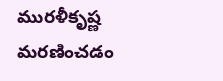మురళీకృష్ణ మరణించడం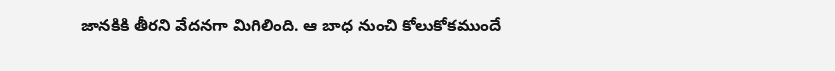జానకికి తీరని వేదనగా మిగిలింది. ఆ బాధ నుంచి కోలుకోకముందే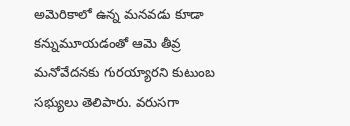అమెరికాలో ఉన్న మనవడు కూడా కన్నుమూయడంతో ఆమె తీవ్ర మనోవేదనకు గురయ్యారని కుటుంబ సభ్యులు తెలిపారు. వరుసగా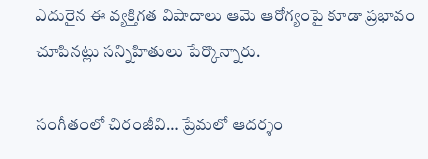ఎదురైన ఈ వ్యక్తిగత విషాదాలు ఆమె ఆరోగ్యంపై కూడా ప్రభావం చూపినట్లు సన్నిహితులు పేర్కొన్నారు.

సంగీతంలో చిరంజీవి… ప్రేమలో ఆదర్శం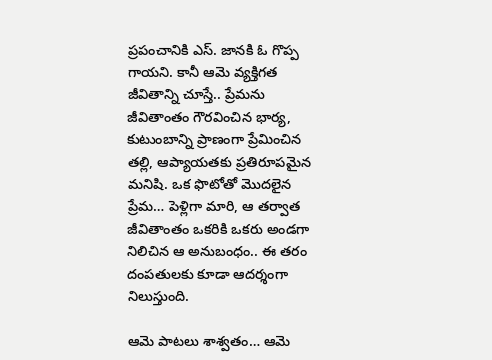ప్రపంచానికి ఎస్. జానకి ఓ గొప్ప గాయని. కానీ ఆమె వ్యక్తిగత జీవితాన్ని చూస్తే.. ప్రేమను జీవితాంతం గౌరవించిన భార్య, కుటుంబాన్ని ప్రాణంగా ప్రేమించిన తల్లి, ఆప్యాయతకు ప్రతిరూపమైన మనిషి. ఒక ఫొటోతో మొదలైన ప్రేమ… పెళ్లిగా మారి, ఆ తర్వాత జీవితాంతం ఒకరికి ఒకరు అండగా నిలిచిన ఆ అనుబంధం.. ఈ తరం దంపతులకు కూడా ఆదర్శంగా నిలుస్తుంది.

ఆమె పాటలు శాశ్వతం… ఆమె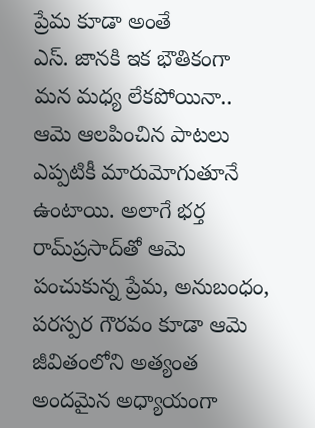ప్రేమ కూడా అంతే
ఎస్. జానకి ఇక భౌతికంగా మన మధ్య లేకపోయినా.. ఆమె ఆలపించిన పాటలు ఎప్పటికీ మారుమోగుతూనే ఉంటాయి. అలాగే భర్త రామ్‌ప్రసాద్‌తో ఆమె పంచుకున్న ప్రేమ, అనుబంధం, పరస్పర గౌరవం కూడా ఆమె జీవితంలోని అత్యంత అందమైన అధ్యాయంగా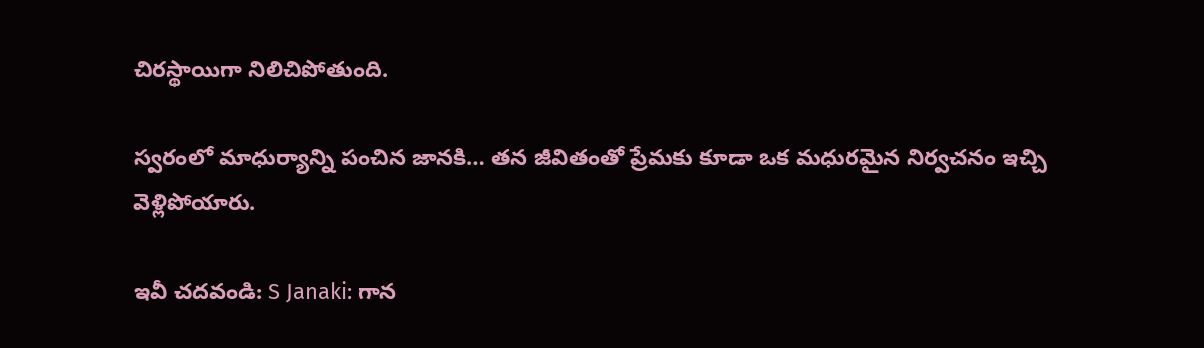చిరస్థాయిగా నిలిచిపోతుంది.

స్వరంలో మాధుర్యాన్ని పంచిన జానకి… తన జీవితంతో ప్రేమకు కూడా ఒక మధురమైన నిర్వచనం ఇచ్చి వెళ్లిపోయారు.

ఇవీ చ‌ద‌వండి: S Janaki: గాన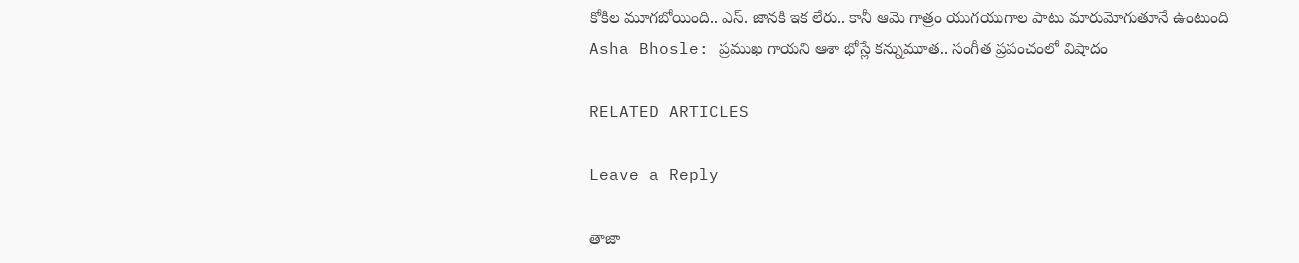కోకిల మూగబోయింది.. ఎస్. జానకి ఇక లేరు.. కానీ ఆమె గాత్రం యుగయుగాల పాటు మారుమోగుతూనే ఉంటుంది
Asha Bhosle: ప్రముఖ గాయని ఆశా భోస్లే కన్నుమూత.. సంగీత ప్రపంచంలో విషాదం

RELATED ARTICLES

Leave a Reply

తాజా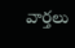వార్తలు